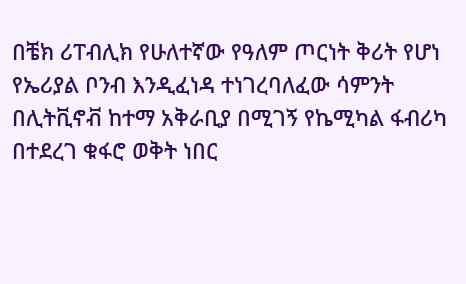በቼክ ሪፐብሊክ የሁለተኛው የዓለም ጦርነት ቅሪት የሆነ የኤሪያል ቦንብ እንዲፈነዳ ተነገረባለፈው ሳምንት በሊትቪኖቭ ከተማ አቅራቢያ በሚገኝ የኬሚካል ፋብሪካ በተደረገ ቁፋሮ ወቅት ነበር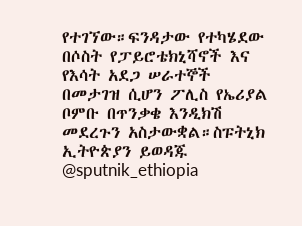የተገኘው።ፍንዳታው የተካሄደው በሶስት የፓይሮቴክኒሻኖች እና የእሳት አደጋ ሠራተኞች በመታገዝ ሲሆን ፖሊስ የኤሪያል ቦምቡ በጥንቃቄ እንዲክሽ መደረጉን አስታውቋል።ስፑትኒክ ኢትዮጵያን ይወዳጁ @sputnik_ethiopia